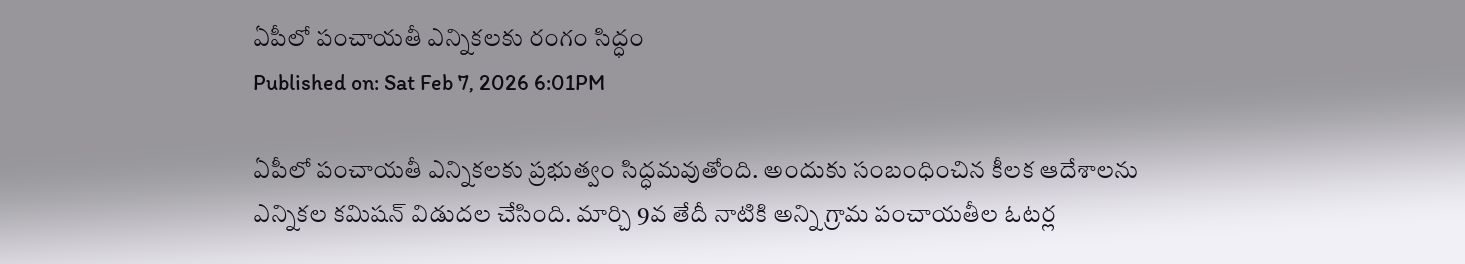ఏపీలో పంచాయతీ ఎన్నికలకు రంగం సిద్ధం
Published on: Sat Feb 7, 2026 6:01PM

ఏపీలో పంచాయతీ ఎన్నికలకు ప్రభుత్వం సిద్ధమవుతోంది. అందుకు సంబంధించిన కీలక ఆదేశాలను ఎన్నికల కమిషన్ విడుదల చేసింది. మార్చి 9వ తేదీ నాటికి అన్ని గ్రామ పంచాయతీల ఓటర్ల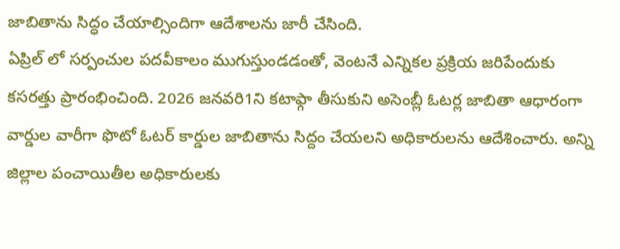జాబితాను సిద్ధం చేయాల్సిందిగా ఆదేశాలను జారీ చేసింది.
ఏప్రిల్ లో సర్పంచుల పదవీకాలం ముగుస్తుండడంతో, వెంటనే ఎన్నికల ప్రక్రియ జరిపేందుకు కసరత్తు ప్రారంభించింది. 2026 జనవరి1ని కటాఫ్గా తీసుకుని అసెంబ్లీ ఓటర్ల జాబితా ఆధారంగా వార్డుల వారీగా ఫొటో ఓటర్ కార్డుల జాబితాను సిద్దం చేయలని అధికారులను ఆదేశించారు. అన్ని జిల్లాల పంచాయితీల అధికారులకు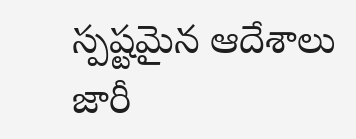స్పష్టమైన ఆదేశాలు జారీ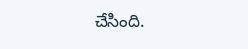చేసింది.